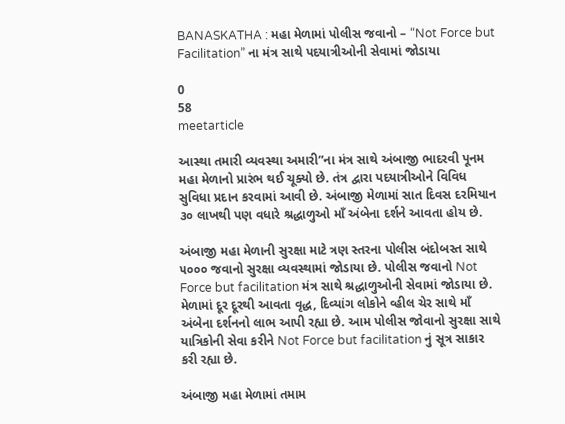BANASKATHA : મહા મેળામાં પોલીસ જવાનો – “Not Force but Facilitation” ના મંત્ર સાથે પદયાત્રીઓની સેવામાં જોડાયા

0
58
meetarticle

આસ્થા તમારી વ્યવસ્થા અમારી”ના મંત્ર સાથે અંબાજી ભાદરવી પૂનમ મહા મેળાનો પ્રારંભ થઈ ચૂક્યો છે. તંત્ર દ્વારા પદયાત્રીઓને વિવિધ સુવિધા પ્રદાન કરવામાં આવી છે. અંબાજી મેળામાં સાત દિવસ દરમિયાન ૩૦ લાખથી પણ વધારે શ્રદ્ધાળુઓ માઁ અંબેના દર્શને આવતા હોય છે.

અંબાજી મહા મેળાની સુરક્ષા માટે ત્રણ સ્તરના પોલીસ બંદોબસ્ત સાથે ૫૦૦૦ જવાનો સુરક્ષા વ્યવસ્થામાં જોડાયા છે. પોલીસ જવાનો Not Force but facilitation મંત્ર સાથે શ્રદ્ધાળુઓની સેવામાં જોડાયા છે. મેળામાં દૂર દૂરથી આવતા વૃદ્ધ, દિવ્યાંગ લોકોને વ્હીલ ચેર સાથે માઁ અંબેના દર્શનનો લાભ આપી રહ્યા છે. આમ પોલીસ જોવાનો સુરક્ષા સાથે યાત્રિકોની સેવા કરીને Not Force but facilitation નું સૂત્ર સાકાર કરી રહ્યા છે.

અંબાજી મહા મેળામાં તમામ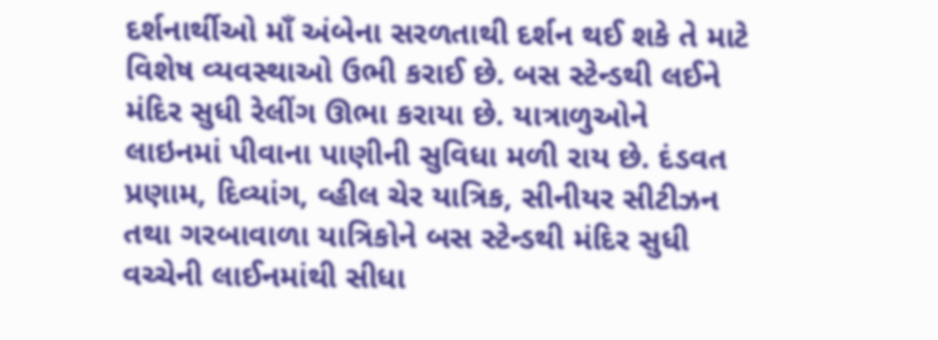દર્શનાર્થીઓ માઁ અંબેના સરળતાથી દર્શન થઈ શકે તે માટે વિશેષ વ્યવસ્થાઓ ઉભી કરાઈ છે. બસ સ્ટેન્ડથી લઈને મંદિર સુધી રેલીંગ ઊભા કરાયા છે. યાત્રાળુઓને લાઇનમાં પીવાના પાણીની સુવિધા મળી રાય છે. દંડવત પ્રણામ, દિવ્યાંગ, વ્હીલ ચેર યાત્રિક, સીનીયર સીટીઝન તથા ગરબાવાળા યાત્રિકોને બસ સ્ટેન્ડથી મંદિર સુધી વચ્ચેની લાઈનમાંથી સીધા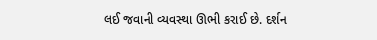લઈ જવાની વ્યવસ્થા ઊભી કરાઈ છે. દર્શન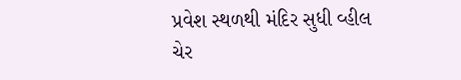પ્રવેશ સ્થળથી મંદિર સુધી વ્હીલ ચેર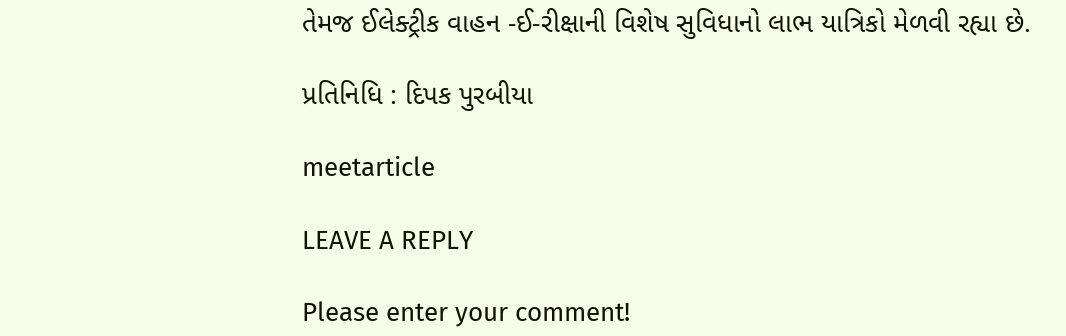તેમજ ઈલેક્ટ્રીક વાહન -ઈ-રીક્ષાની વિશેષ સુવિધાનો લાભ યાત્રિકો મેળવી રહ્યા છે.

પ્રતિનિધિ : દિપક પુરબીયા

meetarticle

LEAVE A REPLY

Please enter your comment!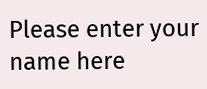Please enter your name here